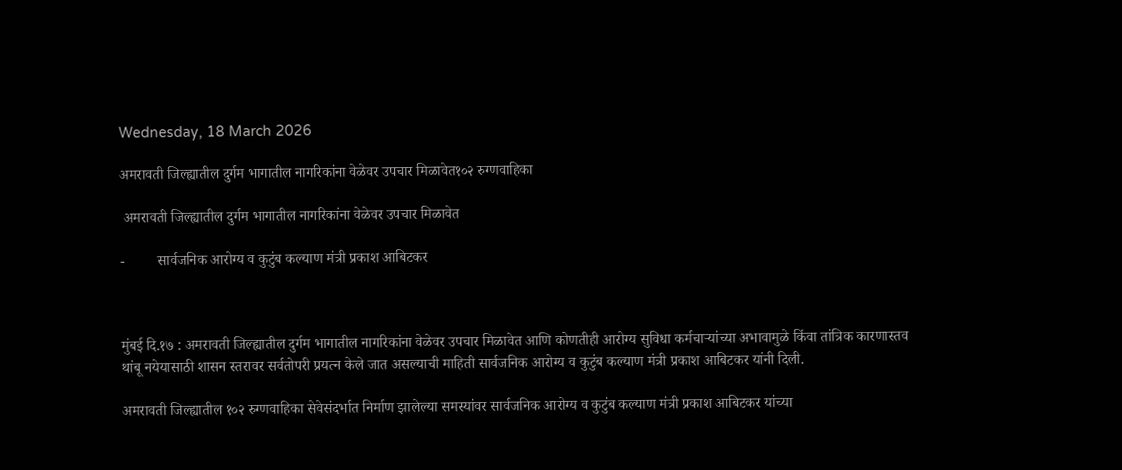Wednesday, 18 March 2026

अमरावती जिल्ह्यातील दुर्गम भागातील नागरिकांना वेळेवर उपचार मिळावेत१०२ रुग्णवाहिका

 अमरावती जिल्ह्यातील दुर्गम भागातील नागरिकांना वेळेवर उपचार मिळावेत

-         सार्वजनिक आरोग्य व कुटुंब कल्याण मंत्री प्रकाश आबिटकर



मुंबई दि.१७ : अमरावती जिल्ह्यातील दुर्गम भागातील नागरिकांना वेळेवर उपचार मिळावेत आणि कोणतीही आरोग्य सुविधा कर्मचाऱ्यांच्या अभावामुळे किंवा तांत्रिक कारणास्तव थांबू नयेयासाठी शासन स्तरावर सर्वतोपरी प्रयत्न केले जात असल्याची माहिती सार्वजनिक आरोग्य व कुटुंब कल्याण मंत्री प्रकाश आबिटकर यांनी दिली.

अमरावती जिल्ह्यातील १०२ रुग्णवाहिका सेवेसंदर्भात निर्माण झालेल्या समस्यांवर सार्वजनिक आरोग्य व कुटुंब कल्याण मंत्री प्रकाश आबिटकर यांच्या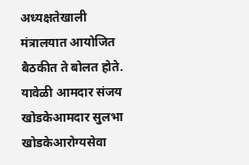अध्यक्षतेखाली मंत्रालयात आयोजित बैठकीत ते बोलत होते. यावेळी आमदार संजय खोडकेआमदार सुलभा खोडकेआरोग्यसेवा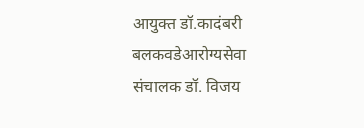आयुक्त डॉ.कादंबरी बलकवडेआरोग्यसेवा संचालक डॉ. विजय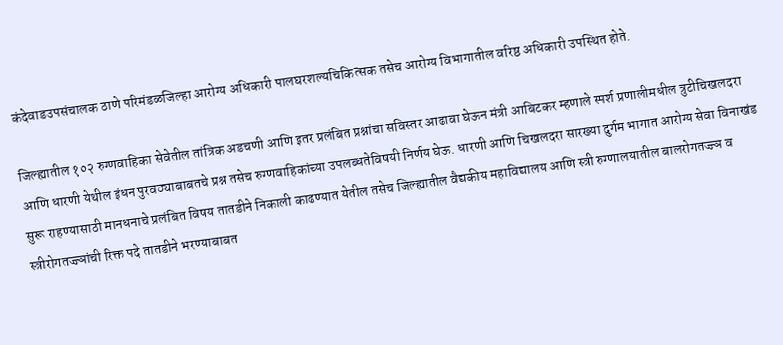कंदेवाडउपसंचालक ठाणे परिमंडळजिल्हा आरोग्य अधिकारी पालघरशल्यचिकित्सक तसेच आरोग्य विभागातील वरिष्ठ अधिकारी उपस्थित होते.

जिल्ह्यातील १०२ रुग्णवाहिका सेवेतील तांत्रिक अडचणी आणि इतर प्रलंबित प्रश्नांचा सविस्तर आढावा घेऊन मंत्री आबिटकर म्हणाले स्पर्श प्रणालीमधील त्रुटीचिखलदरा आणि धारणी येथील इंधन पुरवठ्याबाबतचे प्रश्न तसेच रुग्णवाहिकांच्या उपलब्धतेविषयी निर्णय घेऊ. धारणी आणि चिखलदरा सारख्या दुर्गम भागात आरोग्य सेवा विनाखंड सुरू राहण्यासाठी मानधनाचे प्रलंबित विषय तातडीने निकाली काढण्यात येतील तसेच जिल्ह्यातील वैद्यकीय महाविद्यालय आणि स्त्री रुग्णालयातील बालरोगतज्ज्ञ व स्त्रीरोगतज्ज्ञांची रिक्त पदे तातडीने भरण्याबाबत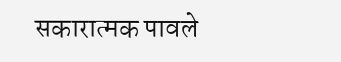सकारात्मक पावले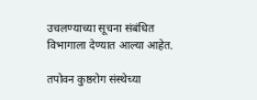उचलण्याच्या सूचना संबंधित विभागाला देण्यात आल्या आहेत.

तपोवन कुष्ठरोग संस्थेच्या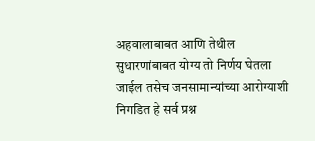अहवालाबाबत आणि तेथील सुधारणांबाबत योग्य तो निर्णय घेतला जाईल तसेच जनसामान्यांच्या आरोग्याशी निगडित हे सर्व प्रश्न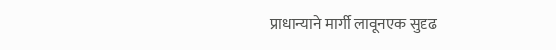प्राधान्याने मार्गी लावूनएक सुदृढ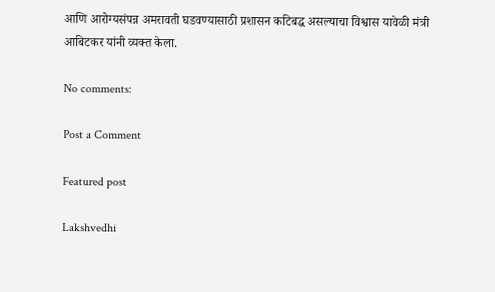आणि आरोग्यसंपन्न अमरावती घडवण्यासाठी प्रशासन कटिबद्ध असल्याचा विश्वास यावेळी मंत्री आबिटकर यांनी व्यक्त केला.

No comments:

Post a Comment

Featured post

Lakshvedhi